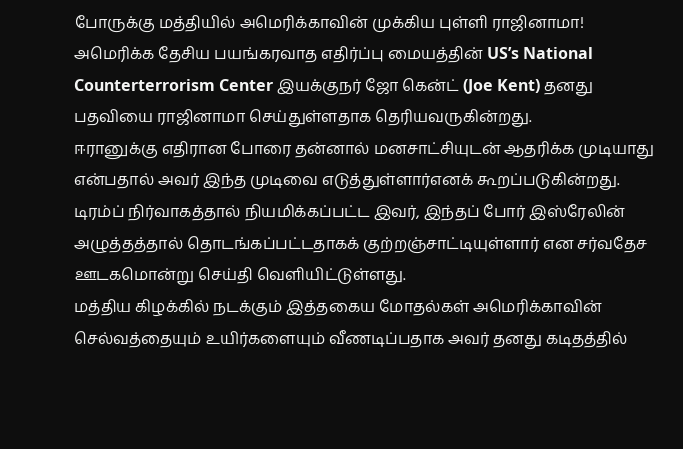போருக்கு மத்தியில் அமெரிக்காவின் முக்கிய புள்ளி ராஜினாமா!
அமெரிக்க தேசிய பயங்கரவாத எதிர்ப்பு மையத்தின் US’s National Counterterrorism Center இயக்குநர் ஜோ கென்ட் (Joe Kent) தனது பதவியை ராஜினாமா செய்துள்ளதாக தெரியவருகின்றது.
ஈரானுக்கு எதிரான போரை தன்னால் மனசாட்சியுடன் ஆதரிக்க முடியாது என்பதால் அவர் இந்த முடிவை எடுத்துள்ளார்எனக் கூறப்படுகின்றது.
டிரம்ப் நிர்வாகத்தால் நியமிக்கப்பட்ட இவர், இந்தப் போர் இஸ்ரேலின் அழுத்தத்தால் தொடங்கப்பட்டதாகக் குற்றஞ்சாட்டியுள்ளார் என சர்வதேச ஊடகமொன்று செய்தி வெளியிட்டுள்ளது.
மத்திய கிழக்கில் நடக்கும் இத்தகைய மோதல்கள் அமெரிக்காவின் செல்வத்தையும் உயிர்களையும் வீணடிப்பதாக அவர் தனது கடிதத்தில்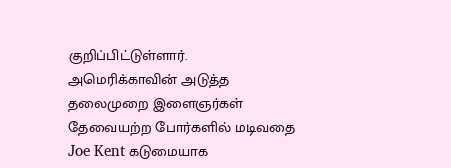குறிப்பிட்டுள்ளார்.
அமெரிக்காவின் அடுத்த தலைமுறை இளைஞர்கள் தேவையற்ற போர்களில் மடிவதை Joe Kent கடுமையாக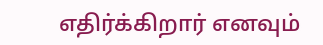எதிர்க்கிறார் எனவும்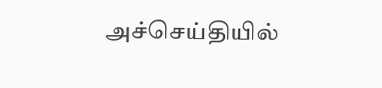அச்செய்தியில்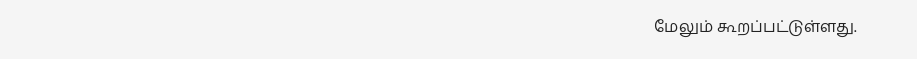மேலும் கூறப்பட்டுள்ளது.